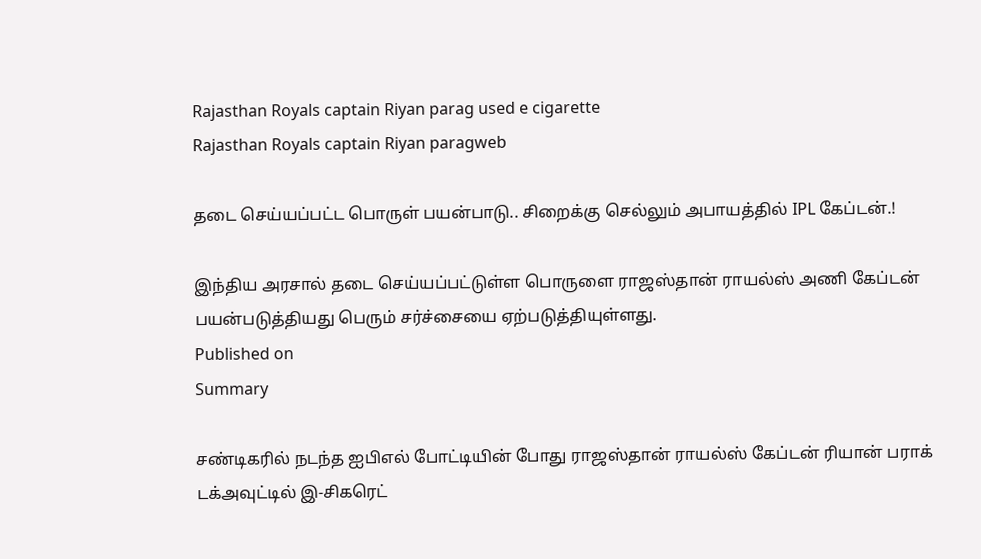Rajasthan Royals captain Riyan parag used e cigarette
Rajasthan Royals captain Riyan paragweb

தடை செய்யப்பட்ட பொருள் பயன்பாடு.. சிறைக்கு செல்லும் அபாயத்தில் IPL கேப்டன்.!

இந்திய அரசால் தடை செய்யப்பட்டுள்ள பொருளை ராஜஸ்தான் ராயல்ஸ் அணி கேப்டன் பயன்படுத்தியது பெரும் சர்ச்சையை ஏற்படுத்தியுள்ளது.
Published on
Summary

சண்டிகரில் நடந்த ஐபிஎல் போட்டியின் போது ராஜஸ்தான் ராயல்ஸ் கேப்டன் ரியான் பராக் டக்அவுட்டில் இ-சிகரெட்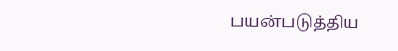பயன்படுத்திய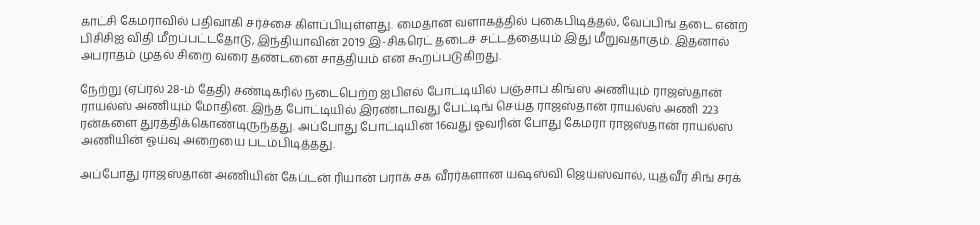காட்சி கேமராவில் பதிவாகி சர்ச்சை கிளப்பியுள்ளது. மைதான வளாகத்தில் புகைபிடித்தல், வேப்பிங் தடை என்ற பிசிசிஐ விதி மீறப்பட்டதோடு, இந்தியாவின் 2019 இ-சிகரெட் தடைச் சட்டத்தையும் இது மீறுவதாகும். இதனால் அபராதம் முதல் சிறை வரை தண்டனை சாத்தியம் என கூறப்படுகிறது.

நேற்று (ஏப்ரல் 28-ம் தேதி) சண்டிகரில் நடைபெற்ற ஐபிஎல் போட்டியில் பஞ்சாப் கிங்ஸ் அணியும் ராஜஸ்தான் ராயல்ஸ் அணியும் மோதின. இந்த போட்டியில் இரண்டாவது பேட்டிங் செய்த ராஜஸ்தான் ராயல்ஸ் அணி 223 ரன்களை துரத்திக்கொண்டிருந்தது. அப்போது போட்டியின் 16வது ஓவரின் போது கேமரா ராஜஸ்தான் ராயல்ஸ் அணியின் ஓய்வு அறையை படம்பிடித்தது.

அப்போது ராஜஸ்தான் அணியின் கேப்டன் ரியான் பராக் சக வீரர்களான யஷஸ்வி ஜெய்ஸ்வால், யுத்வீர் சிங் சரக்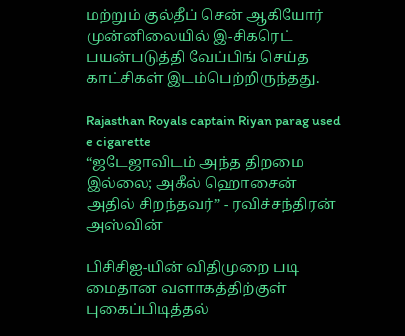மற்றும் குல்தீப் சென் ஆகியோர் முன்னிலையில் இ-சிகரெட் பயன்படுத்தி வேப்பிங் செய்த காட்சிகள் இடம்பெற்றிருந்தது.

Rajasthan Royals captain Riyan parag used e cigarette
“ஜடேஜாவிடம் அந்த திறமை இல்லை; அகீல் ஹொசைன் அதில் சிறந்தவர்” - ரவிச்சந்திரன் அஸ்வின்

பிசிசிஐ-யின் விதிமுறை படி மைதான வளாகத்திற்குள் புகைப்பிடித்தல்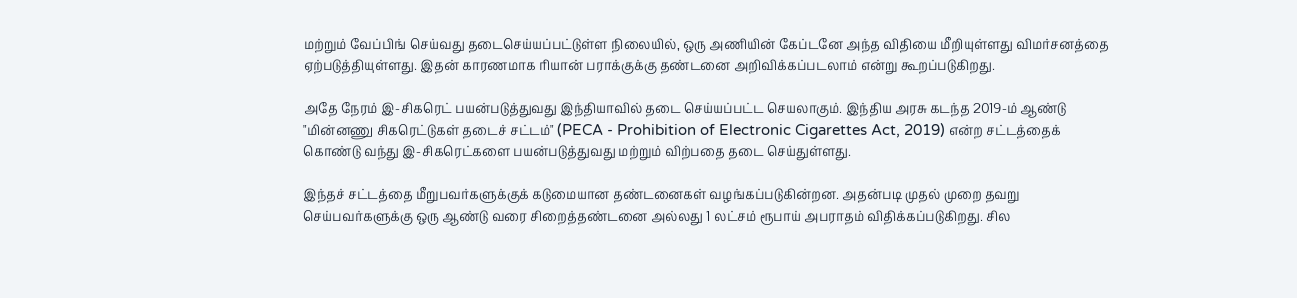மற்றும் வேப்பிங் செய்வது தடைசெய்யப்பட்டுள்ள நிலையில், ஒரு அணியின் கேப்டனே அந்த விதியை மீறியுள்ளது விமர்சனத்தை ஏற்படுத்தியுள்ளது. இதன் காரணமாக ரியான் பராக்குக்கு தண்டனை அறிவிக்கப்படலாம் என்று கூறப்படுகிறது.

அதே நேரம் இ-சிகரெட் பயன்படுத்துவது இந்தியாவில் தடை செய்யப்பட்ட செயலாகும். இந்திய அரசு கடந்த 2019-ம் ஆண்டு "மின்னணு சிகரெட்டுகள் தடைச் சட்டம்" (PECA - Prohibition of Electronic Cigarettes Act, 2019) என்ற சட்டத்தைக் கொண்டு வந்து இ-சிகரெட்களை பயன்படுத்துவது மற்றும் விற்பதை தடை செய்துள்ளது.

இந்தச் சட்டத்தை மீறுபவர்களுக்குக் கடுமையான தண்டனைகள் வழங்கப்படுகின்றன. அதன்படி முதல் முறை தவறு செய்பவர்களுக்கு ஒரு ஆண்டு வரை சிறைத்தண்டனை அல்லது 1 லட்சம் ரூபாய் அபராதம் விதிக்கப்படுகிறது. சில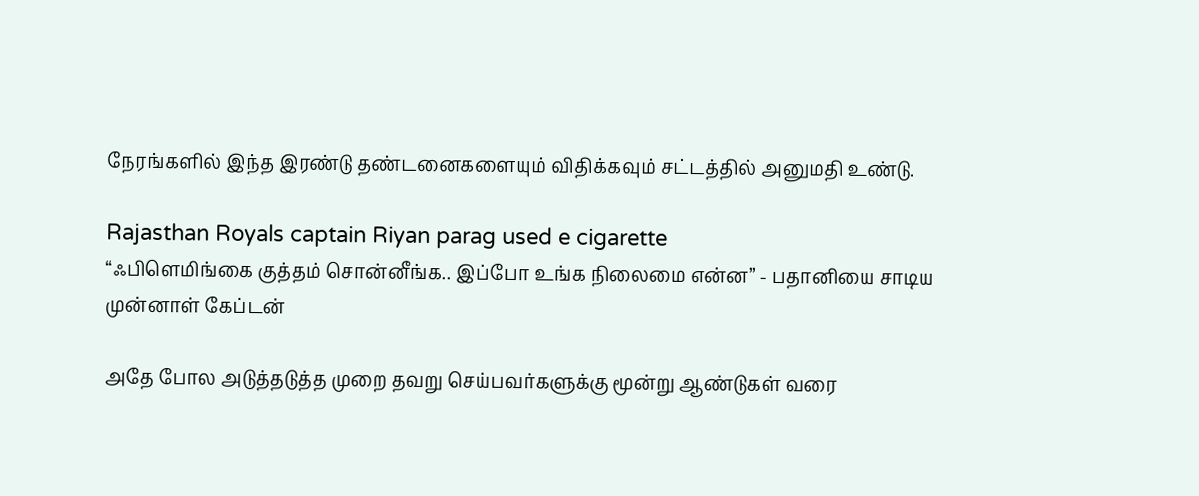நேரங்களில் இந்த இரண்டு தண்டனைகளையும் விதிக்கவும் சட்டத்தில் அனுமதி உண்டு.

Rajasthan Royals captain Riyan parag used e cigarette
“ஃபிளெமிங்கை குத்தம் சொன்னீங்க.. இப்போ உங்க நிலைமை என்ன” - பதானியை சாடிய முன்னாள் கேப்டன்

அதே போல அடுத்தடுத்த முறை தவறு செய்பவர்களுக்கு மூன்று ஆண்டுகள் வரை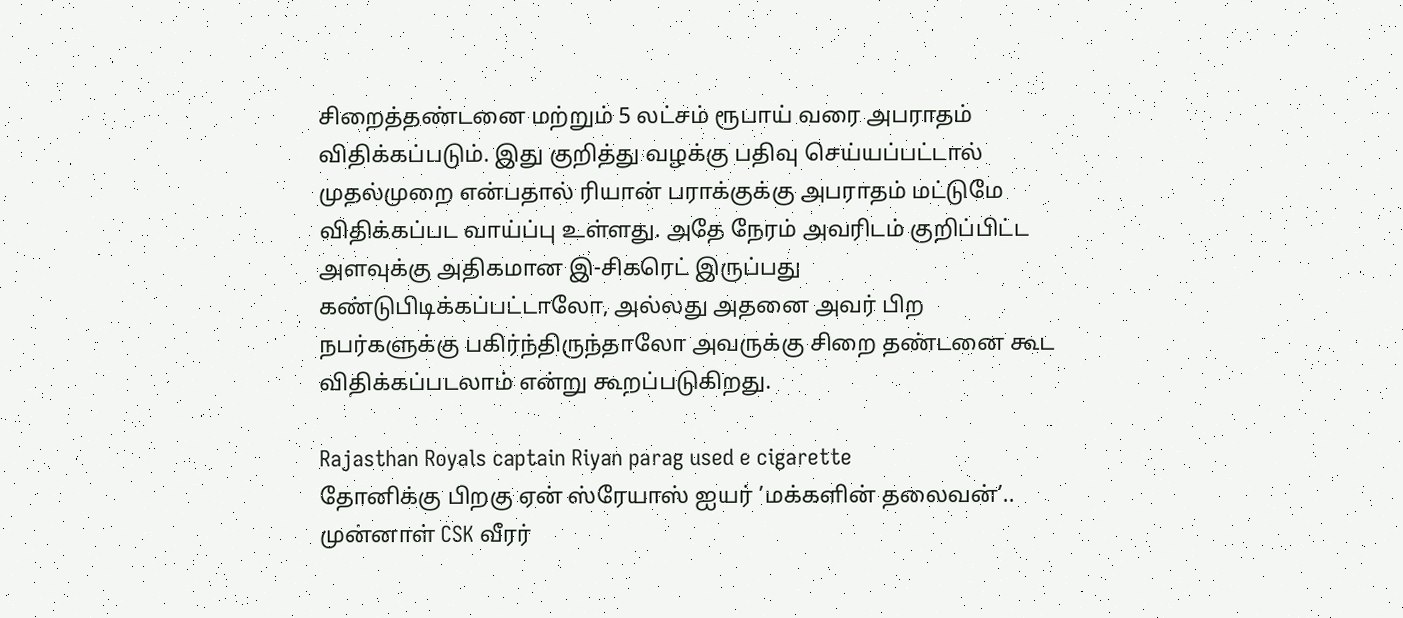சிறைத்தண்டனை மற்றும் 5 லட்சம் ரூபாய் வரை அபராதம் விதிக்கப்படும். இது குறித்து வழக்கு பதிவு செய்யப்பட்டால் முதல்முறை என்பதால் ரியான் பராக்குக்கு அபராதம் மட்டுமே விதிக்கப்பட வாய்ப்பு உள்ளது. அதே நேரம் அவரிடம் குறிப்பிட்ட அளவுக்கு அதிகமான இ-சிகரெட் இருப்பது கண்டுபிடிக்கப்பட்டாலோ, அல்லது அதனை அவர் பிற நபர்களுக்கு பகிர்ந்திருந்தாலோ அவருக்கு சிறை தண்டனை கூட விதிக்கப்படலாம் என்று கூறப்படுகிறது.

Rajasthan Royals captain Riyan parag used e cigarette
தோனிக்கு பிறகு ஏன் ஸ்ரேயாஸ் ஐயர் ’மக்களின் தலைவன்’.. முன்னாள் CSK வீரர்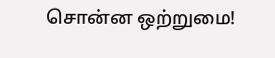சொன்ன ஒற்றுமை!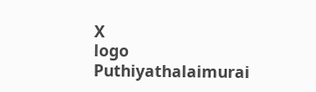X
logo
Puthiyathalaimurai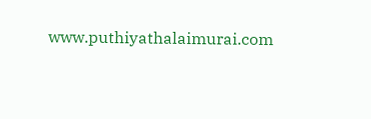www.puthiyathalaimurai.com